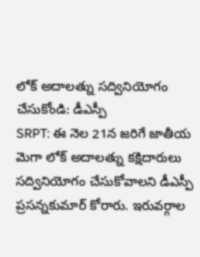లోక్ అదాలత్ను సద్వినియోగం చేసుకోండి: డీఎస్పీ
SRPT: ఈ నెల 21న జరిగే జాతీయ మెగా లోక్ అదాలత్ను కక్షిదారులు సద్వినియోగం చేసుకోవాలని డీఎస్పీ ప్రసన్నకుమార్ కోరారు. ఇరువర్గాల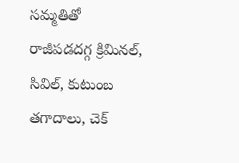సమ్మతితో రాజీపడదగ్గ క్రిమినల్, సివిల్, కుటుంబ తగాదాలు, చెక్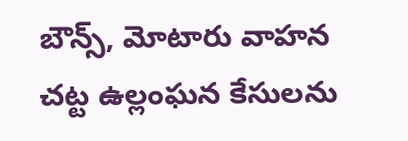బౌన్స్, మోటారు వాహన చట్ట ఉల్లంఘన కేసులను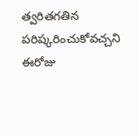త్వరితగతిన పరిష్కరించుకోవచ్చని ఈరోజు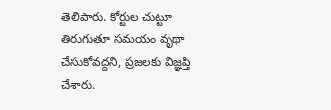తెలిపారు. కోర్టుల చుట్టూ తిరుగుతూ సమయం వృథా చేసుకోవద్దని, ప్రజలకు విజ్ఞప్తి చేశారు.